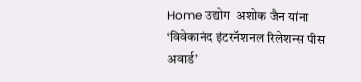Home उद्योग  अशोक जैन यांना ‘विवेकानंद इंटरनॅशनल रिलेशन्स पीस अवार्ड’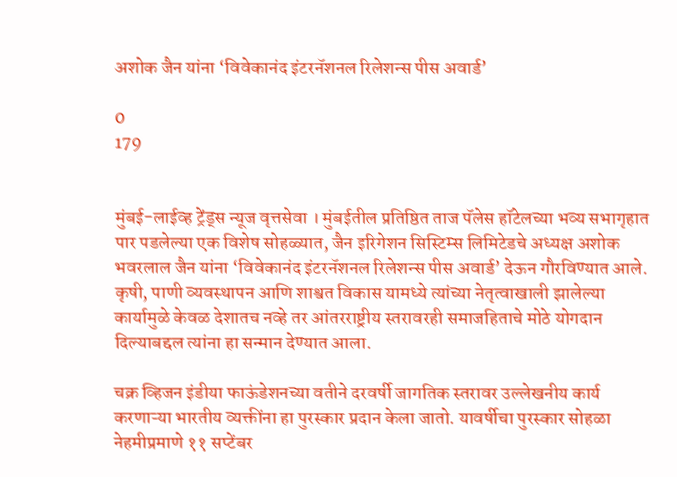अशोक जैन यांना ‘विवेकानंद इंटरनॅशनल रिलेशन्स पीस अवार्ड’

0
179


मुंबई-लाईव्ह ट्रेंड्स न्यूज वृत्तसेवा । मुंबईतील प्रतिष्ठित ताज पॅलेस हॉटेलच्या भव्य सभागृहात पार पडलेल्या एक विशेष सोहळ्यात, जैन इरिगेशन सिस्टिम्स लिमिटेडचे अध्यक्ष अशोक भवरलाल जैन यांना ‘विवेकानंद इंटरनॅशनल रिलेशन्स पीस अवार्ड’ देऊन गौरविण्यात आले. कृषी, पाणी व्यवस्थापन आणि शाश्वत विकास यामध्ये त्यांच्या नेतृत्वाखाली झालेल्या कार्यामुळे केवळ देशातच नव्हे तर आंतरराष्ट्रीय स्तरावरही समाजहिताचे मोठे योगदान दिल्याबद्दल त्यांना हा सन्मान देण्यात आला.

चक्र व्हिजन इंडीया फाऊंडेशनच्या वतीने दरवर्षी जागतिक स्तरावर उल्लेखनीय कार्य करणाऱ्या भारतीय व्यक्तींना हा पुरस्कार प्रदान केला जातो. यावर्षीचा पुरस्कार सोहळा नेहमीप्रमाणे ११ सप्टेंबर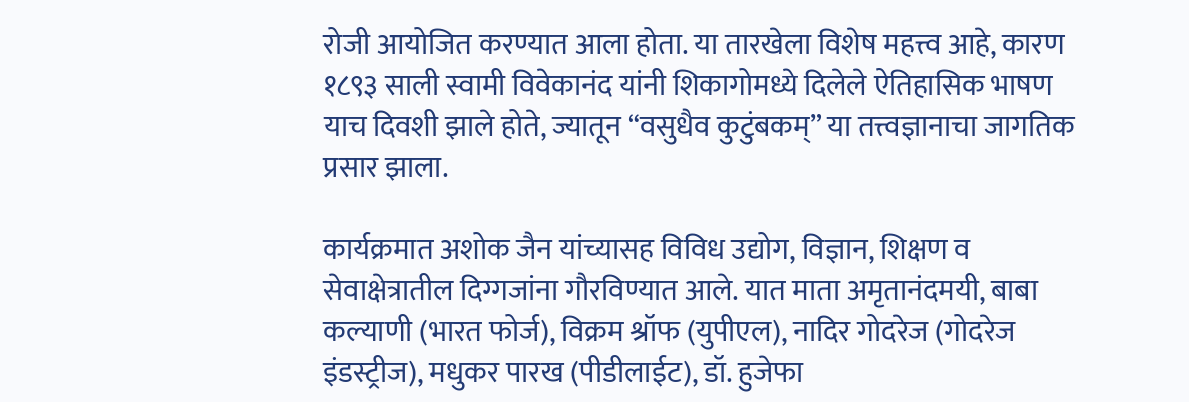रोजी आयोजित करण्यात आला होता. या तारखेला विशेष महत्त्व आहे, कारण १८९३ साली स्वामी विवेकानंद यांनी शिकागोमध्ये दिलेले ऐतिहासिक भाषण याच दिवशी झाले होते, ज्यातून “वसुधैव कुटुंबकम्” या तत्त्वज्ञानाचा जागतिक प्रसार झाला.

कार्यक्रमात अशोक जैन यांच्यासह विविध उद्योग, विज्ञान, शिक्षण व सेवाक्षेत्रातील दिग्गजांना गौरविण्यात आले. यात माता अमृतानंदमयी, बाबा कल्याणी (भारत फोर्ज), विक्रम श्रॉफ (युपीएल), नादिर गोदरेज (गोदरेज इंडस्ट्रीज), मधुकर पारख (पीडीलाईट), डॉ. हुजेफा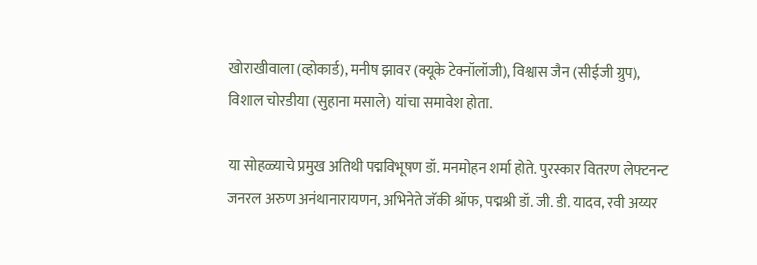खोराखीवाला (व्होकार्ड), मनीष झावर (क्यूके टेक्नॉलॉजी), विश्वास जैन (सीईजी ग्रुप), विशाल चोरडीया (सुहाना मसाले) यांचा समावेश होता.

या सोहळ्याचे प्रमुख अतिथी पद्मविभूषण डॉ. मनमोहन शर्मा होते. पुरस्कार वितरण लेफ्टनन्ट जनरल अरुण अनंथानारायणन, अभिनेते जॅकी श्रॉफ, पद्मश्री डॉ. जी. डी. यादव, रवी अय्यर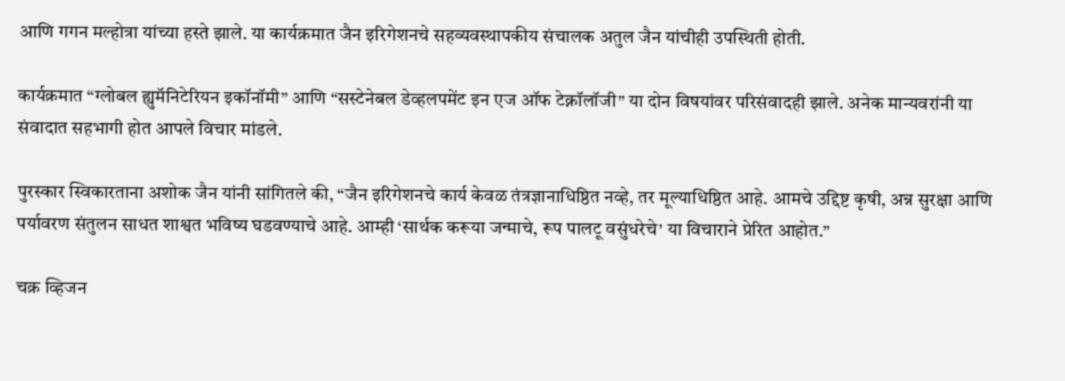आणि गगन मल्होत्रा यांच्या हस्ते झाले. या कार्यक्रमात जैन इरिगेशनचे सहव्यवस्थापकीय संचालक अतुल जैन यांचीही उपस्थिती होती.

कार्यक्रमात “ग्लोबल ह्युमॅनिटेरियन इकॉनॉमी” आणि “सस्टेनेबल डेव्हलपमेंट इन एज ऑफ टेक्नॉलॉजी” या दोन विषयांवर परिसंवादही झाले. अनेक मान्यवरांनी या संवादात सहभागी होत आपले विचार मांडले.

पुरस्कार स्विकारताना अशोक जैन यांनी सांगितले की, “जैन इरिगेशनचे कार्य केवळ तंत्रज्ञानाधिष्ठित नव्हे, तर मूल्याधिष्ठित आहे. आमचे उद्दिष्ट कृषी, अन्न सुरक्षा आणि पर्यावरण संतुलन साधत शाश्वत भविष्य घडवण्याचे आहे. आम्ही ‘सार्थक करूया जन्माचे, रूप पालटू वसुंधरेचे’ या विचाराने प्रेरित आहोत.”

चक्र व्हिजन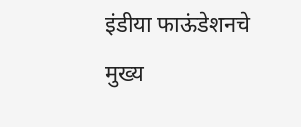इंडीया फाऊंडेशनचे मुख्य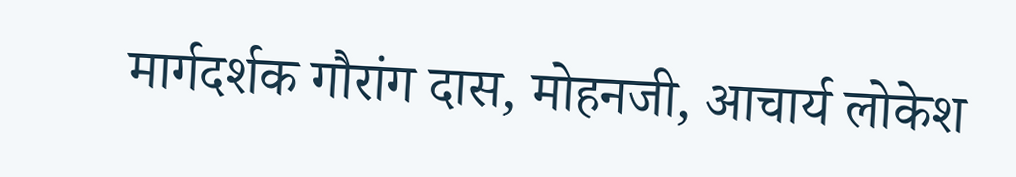मार्गदर्शक गौरांग दास, मोहनजी, आचार्य लोकेश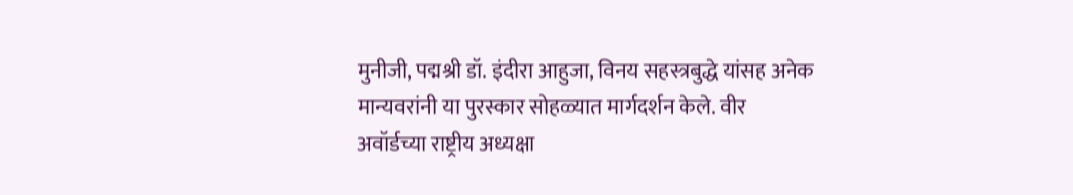मुनीजी, पद्मश्री डॉ. इंदीरा आहुजा, विनय सहस्त्रबुद्धे यांसह अनेक मान्यवरांनी या पुरस्कार सोहळ्यात मार्गदर्शन केले. वीर अवॉर्डच्या राष्ट्रीय अध्यक्षा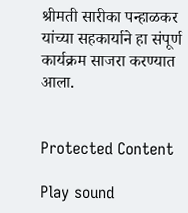श्रीमती सारीका पन्हाळकर यांच्या सहकार्याने हा संपूर्ण कार्यक्रम साजरा करण्यात आला.


Protected Content

Play sound